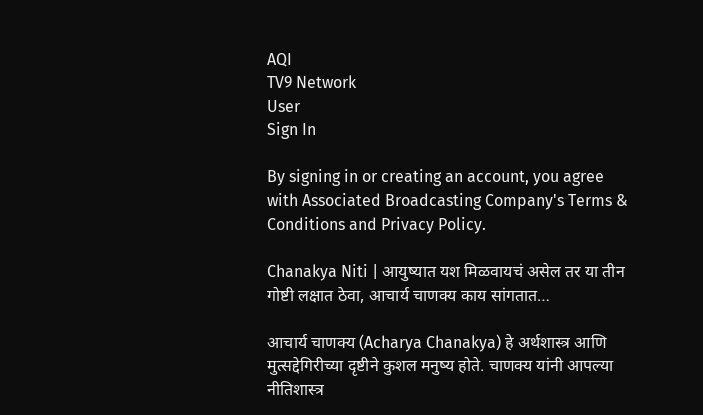AQI
TV9 Network
User
Sign In

By signing in or creating an account, you agree with Associated Broadcasting Company's Terms & Conditions and Privacy Policy.

Chanakya Niti | आयुष्यात यश मिळवायचं असेल तर या तीन गोष्टी लक्षात ठेवा, आचार्य चाणक्य काय सांगतात…

आचार्य चाणक्य (Acharya Chanakya) हे अर्थशास्त्र आणि मुत्सद्देगिरीच्या दृष्टीने कुशल मनुष्य होते. चाणक्य यांनी आपल्या नीतिशास्त्र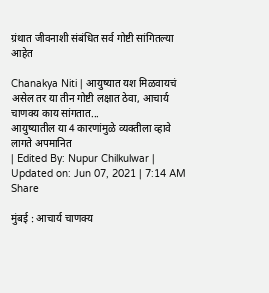ग्रंथात जीवनाशी संबंधित सर्व गोष्टी सांगितल्या आहेत

Chanakya Niti | आयुष्यात यश मिळवायचं असेल तर या तीन गोष्टी लक्षात ठेवा, आचार्य चाणक्य काय सांगतात...
आयुष्यातील या 4 कारणांमुळे व्यक्तीला व्हावे लागते अपमानित
| Edited By: Nupur Chilkulwar | Updated on: Jun 07, 2021 | 7:14 AM
Share

मुंबई : आचार्य चाणक्य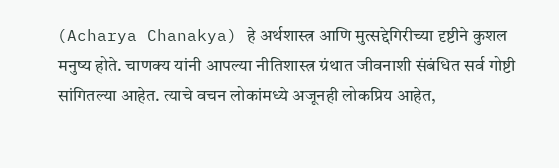(Acharya Chanakya) हे अर्थशास्त्र आणि मुत्सद्देगिरीच्या दृष्टीने कुशल मनुष्य होते. चाणक्य यांनी आपल्या नीतिशास्त्र ग्रंथात जीवनाशी संबंधित सर्व गोष्टी सांगितल्या आहेत. त्याचे वचन लोकांमध्ये अजूनही लोकप्रिय आहेत,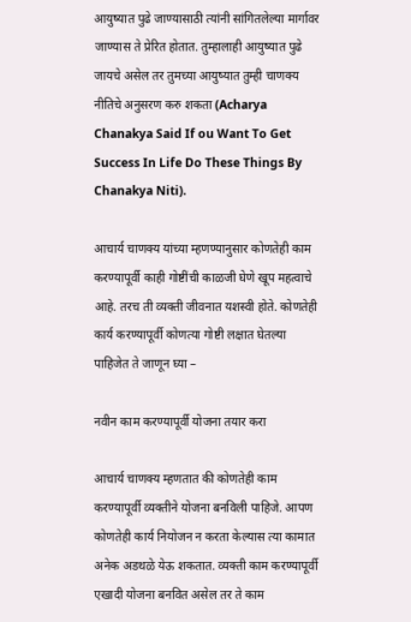आयुष्यात पुढे जाण्यासाठी त्यांनी सांगितलेल्या मार्गावर जाण्यास ते प्रेरित होतात. तुम्हालाही आयुष्यात पुढे जायचे असेल तर तुमच्या आयुष्यात तुम्ही चाणक्य नीतिचे अनुसरण करु शकता (Acharya Chanakya Said If ou Want To Get Success In Life Do These Things By Chanakya Niti).

आचार्य चाणक्य यांच्या म्हणण्यानुसार कोणतेही काम करण्यापूर्वी काही गोष्टींची काळजी घेणे खूप महत्वाचे आहे. तरच ती व्यक्ती जीवनात यशस्वी होते. कोणतेही कार्य करण्यापूर्वी कोणत्या गोष्टी लक्षात घेतल्या पाहिजेत ते जाणून घ्या –

नवीन काम करण्यापूर्वी योजना तयार करा

आचार्य चाणक्य म्हणतात की कोणतेही काम करण्यापूर्वी व्यक्तीने योजना बनविली पाहिजे. आपण कोणतेही कार्य नियोजन न करता केल्यास त्या कामात अनेक अडथळे येऊ शकतात. व्यक्ती काम करण्यापूर्वी एखादी योजना बनवित असेल तर ते काम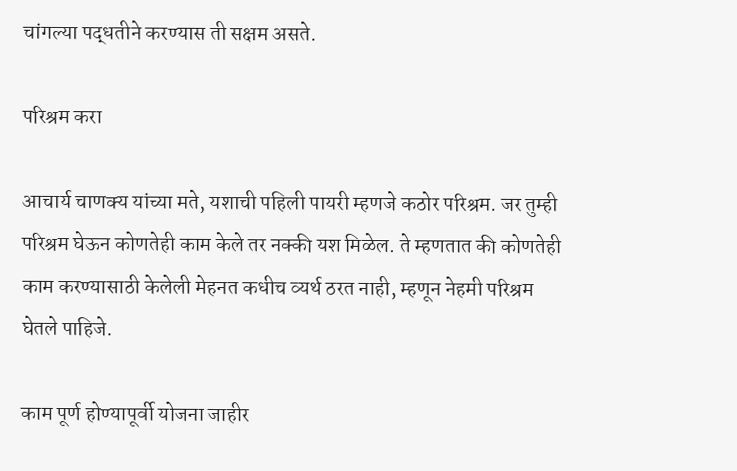चांगल्या पद्धतीने करण्यास ती सक्षम असते.

परिश्रम करा

आचार्य चाणक्य यांच्या मते, यशाची पहिली पायरी म्हणजे कठोर परिश्रम. जर तुम्ही परिश्रम घेऊन कोणतेही काम केले तर नक्की यश मिळेल. ते म्हणतात की कोणतेही काम करण्यासाठी केलेली मेहनत कधीच व्यर्थ ठरत नाही, म्हणून नेहमी परिश्रम घेतले पाहिजे.

काम पूर्ण होण्यापूर्वी योजना जाहीर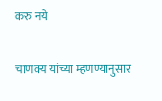करु नये

चाणक्य यांच्या म्हणण्यानुसार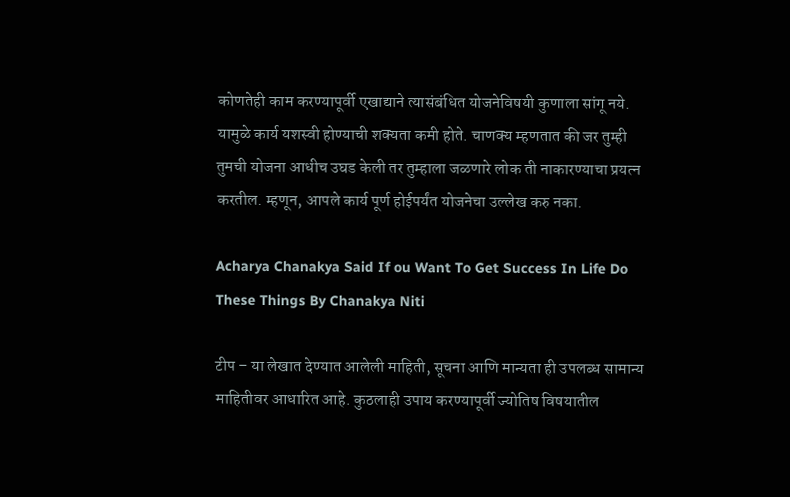कोणतेही काम करण्यापूर्वी एखाद्याने त्यासंबंधित योजनेविषयी कुणाला सांगू नये. यामुळे कार्य यशस्वी होण्याची शक्यता कमी होते. चाणक्य म्हणतात की जर तुम्ही तुमची योजना आधीच उघड केली तर तुम्हाला जळणारे लोक ती नाकारण्याचा प्रयत्न करतील. म्हणून, आपले कार्य पूर्ण होईपर्यंत योजनेचा उल्लेख करु नका.

Acharya Chanakya Said If ou Want To Get Success In Life Do These Things By Chanakya Niti

टीप – या लेखात देण्यात आलेली माहिती, सूचना आणि मान्यता ही उपलब्ध सामान्य माहितीवर आधारित आहे. कुठलाही उपाय करण्यापूर्वी ज्योतिष विषयातील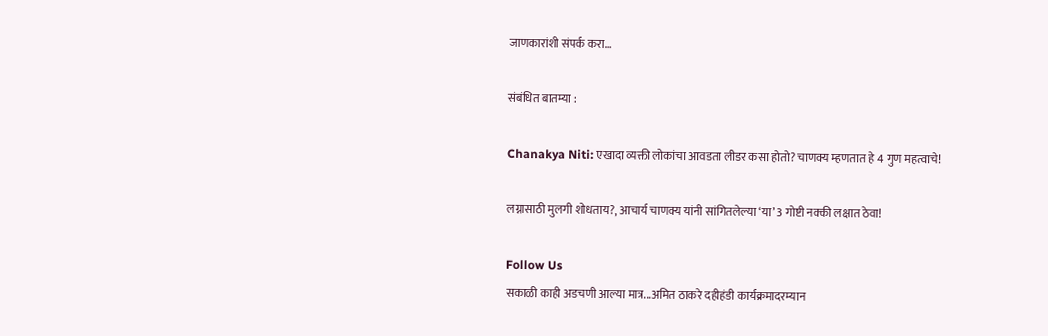जाणकारांशी संपर्क करा…

संबंधित बातम्या :

Chanakya Niti: एखादा व्यक्ती लोकांचा आवडता लीडर कसा होतो? चाणक्य म्हणतात हे 4 गुण महत्वाचे!

लग्नासाठी मुलगी शोधताय?, आचार्य चाणक्य यांनी सांगितलेल्या ‘या’ 3 गोष्टी नक्की लक्षात ठेवा!

Follow Us
सकाळी काही अडचणी आल्या मात्र...अमित ठाकरे दहीहंडी कार्यक्रमादरम्यान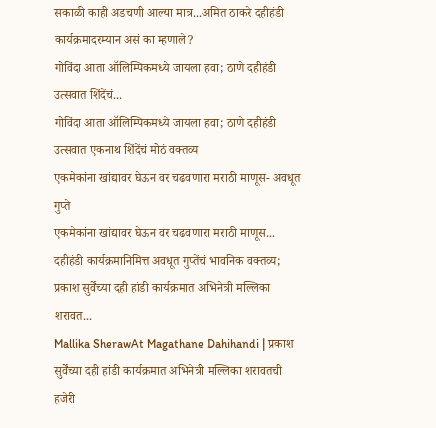सकाळी काही अडचणी आल्या मात्र...अमित ठाकरे दहीहंडी कार्यक्रमादरम्यान असं का म्हणाले?
गोविंदा आता ऑलिम्पिकमध्ये जायला हवा; ठाणे दहीहंडी उत्सवात शिंदेंचं...
गोविंदा आता ऑलिम्पिकमध्ये जायला हवा; ठाणे दहीहंडी उत्सवात एकनाथ शिंदेंचं मोठं वक्तव्य
एकमेकांना खांद्यावर घेऊन वर चढवणारा मराठी माणूस- अवधूत गुप्ते
एकमेकांना खांद्यावर घेऊन वर चढवणारा मराठी माणूस... दहीहंडी कार्यक्रमानिमित्त अवधूत गुप्तेंचं भावनिक वक्तव्य;
प्रकाश सुर्वेंच्या दही हांडी कार्यक्रमात अभिनेत्री मल्लिका शरावत...
Mallika SherawAt Magathane Dahihandi | प्रकाश सुर्वेंच्या दही हांडी कार्यक्रमात अभिनेत्री मल्लिका शरावतची हजेरी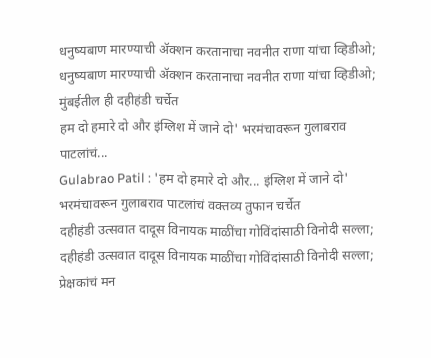धनुष्यबाण मारण्याची ॲक्शन करतानाचा नवनीत राणा यांचा व्हिडीओ;
धनुष्यबाण मारण्याची ॲक्शन करतानाचा नवनीत राणा यांचा व्हिडीओ; मुंबईतील ही दहीहंडी चर्चेत
हम दो हमारे दो और इंग्लिश में जाने दो' भरमंचावरून गुलाबराव पाटलांचं...
Gulabrao Patil : 'हम दो हमारे दो और... इंग्लिश में जाने दो' भरमंचावरून गुलाबराव पाटलांचं वक्तव्य तुफान चर्चेत
दहीहंडी उत्सवात दादूस विनायक माळींचा गोविंदांसाठी विनोदी सल्ला;
दहीहंडी उत्सवात दादूस विनायक माळींचा गोविंदांसाठी विनोदी सल्ला; प्रेक्षकांचं मन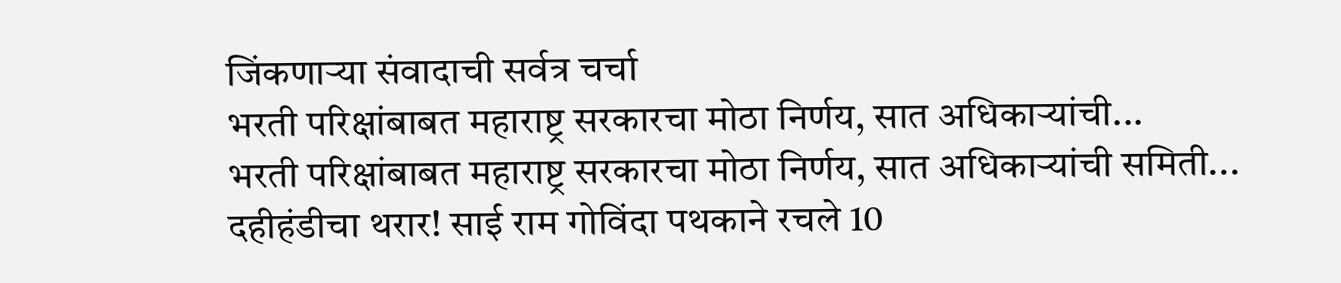जिंकणाऱ्या संवादाची सर्वत्र चर्चा
भरती परिक्षांबाबत महाराष्ट्र सरकारचा मोठा निर्णय, सात अधिकाऱ्यांची...
भरती परिक्षांबाबत महाराष्ट्र सरकारचा मोठा निर्णय, सात अधिकाऱ्यांची समिती...
दहीहंडीचा थरार! साई राम गोविंदा पथकाने रचले 10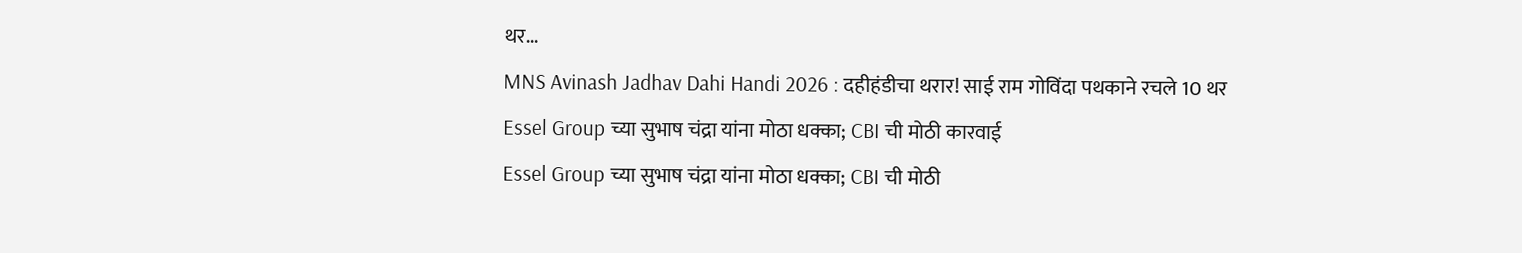थर...
MNS Avinash Jadhav Dahi Handi 2026 : दहीहंडीचा थरार! साई राम गोविंदा पथकाने रचले 10 थर
Essel Group च्या सुभाष चंद्रा यांना मोठा धक्का; CBI ची मोठी कारवाई
Essel Group च्या सुभाष चंद्रा यांना मोठा धक्का; CBI ची मोठी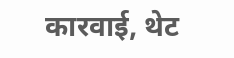कारवाई, थेट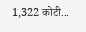1,322 कोटी...